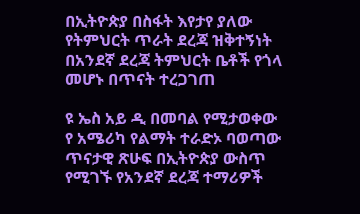በኢትዮጵያ በስፋት እየታየ ያለው የትምህርት ጥራት ደረጃ ዝቅተኝነት በአንደኛ ደረጃ ትምህርት ቤቶች የጎላ መሆኑ በጥናት ተረጋገጠ

ዩ ኤስ አይ ዲ በመባል የሚታወቀው የ አሜሪካ የልማት ተራድኦ ባወጣው ጥናታዊ ጽሁፍ በኢትዮጵያ ውስጥ የሚገኙ የአንደኛ ደረጃ ተማሪዎች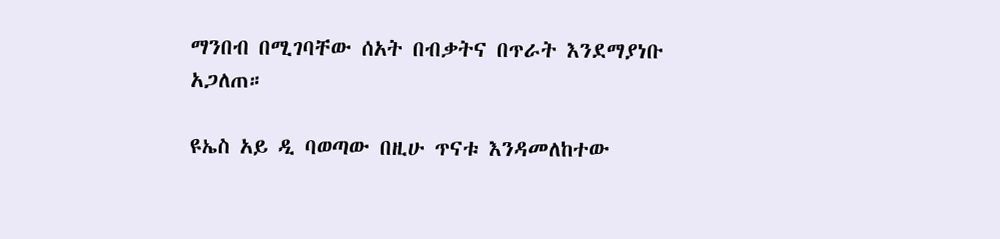ማንበብ በሚገባቸው ሰአት በብቃትና በጥራት እንደማያነቡ አጋለጠ።

ዩኤስ አይ ዲ ባወጣው በዚሁ ጥናቱ እንዳመለከተው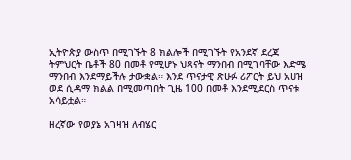ኢትዮጵያ ውስጥ በሚገኙት 8 ክልሎች በሚገኙት የአንደኛ ደረጃ ትምህርት ቤቶች 80 በመቶ የሚሆኑ ህጻናት ማንበብ በሚገባቸው እድሜ ማንበብ እንደማይችሉ ታውቋል። እንደ ጥናታዊ ጽሁፉ ሪፖርት ይህ አሀዝ ወደ ሲዳማ ክልል በሚመጣበት ጊዜ 100 በመቶ እንደሚደርስ ጥናቱ አሳይቷል።

ዘረኛው የወያኔ አገዛዝ ለብሄር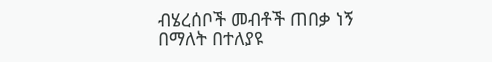ብሄረሰቦች መብቶች ጠበቃ ነኝ በማለት በተለያዩ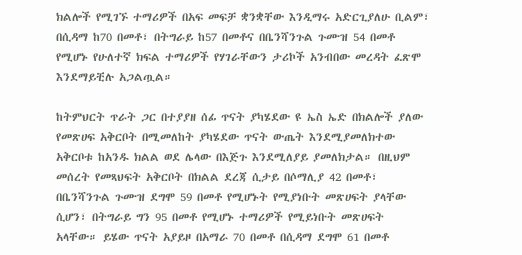ክልሎች የሚገኙ ተማሪዎች በአፍ መፍቻ ቋንቋቸው እንዲማሩ አድርጊያለሁ ቢልም፣ በሲዳማ ከ70 በመቶ፣ በትግራይ ከ57 በመቶና በቤንሻንጉል ጉሙዝ 54 በመቶ የሚሆኑ የሁለተኛ ክፍል ተማሪዎች የሃገራቸውን ታሪኮች አንብበው መረዳት ፈጽሞ እንደማይቺሉ አጋልጧል።

ከትምህርት ጥራት ጋር በተያያዘ ሰፊ ጥናት ያካሄደው ዩ ኤስ ኤድ በክልሎች ያለው የመጽሀፍ አቅርቦት በሚመለከት ያካሄደው ጥናት ውጤት እንደሚያመለክተው አቅርቦቱ ከአንዱ ክልል ወደ ሌላው በእጅጉ እንደሚለያይ ያመለክታል። በዚህም መሰረት የመጻህፍት አቅርቦት በክልል ደረጃ ሲታይ በሶማሊያ 42 በመቶ፣ በቤንሻንጉል ጉሙዝ ደግሞ 59 በመቶ የሚሆኑት የሚያነቡት መጽሀፍት ያላቸው ሲሆን፣ በትግራይ ግን 95 በመቶ የሚሆኑ ተማሪዎች የሚይነቡት መጽሀፍት አላቸው። ይሄው ጥናት አያይዞ በአማራ 70 በመቶ በሲዳማ ደግሞ 61 በመቶ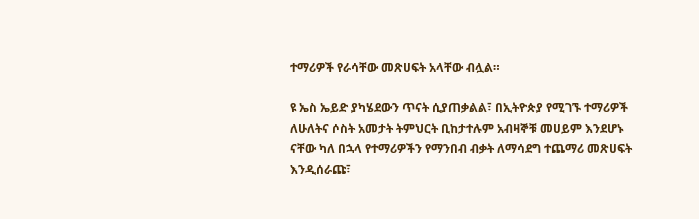ተማሪዎች የራሳቸው መጽሀፍት አላቸው ብሏል።

ዩ ኤስ ኤይድ ያካሄደውን ጥናት ሲያጠቃልል፣ በኢትዮጵያ የሚገኙ ተማሪዎች ለሁለትና ሶስት አመታት ትምህርት ቢከታተሉም አብዛኞቹ መሀይም እንደሆኑ ናቸው ካለ በኋላ የተማሪዎችን የማንበብ ብቃት ለማሳደግ ተጨማሪ መጽሀፍት እንዲሰራጩ፣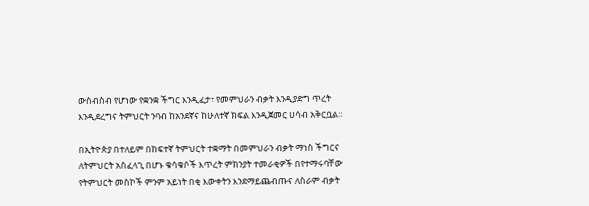ውስብስብ የሆነው የቋንቋ ችግር እንዲፈታ፣ የመምህራን ብቃት እንዲያድግ ጥረት እንዲደረግና ትምህርት ንባብ ከአንደኛና ከሁለተኛ ክፍል እንዲጀመር ሀሳብ አቅርቧል።

በኢትዮጵያ በተለይም በከፍተኛ ትምህርት ተቋማት በመምህራን ብቃት ማነስ ችግርና ለትምህርት አስፈላጊ በሆኑ ቁሳቁሶች እጥረት ምክንያት ተመራቂዎች በየተማሩባቸው የትምህርት መስኮች ምንም አይነት በቂ እውቀትን እንደማይጨብጡና ለስራም ብቃት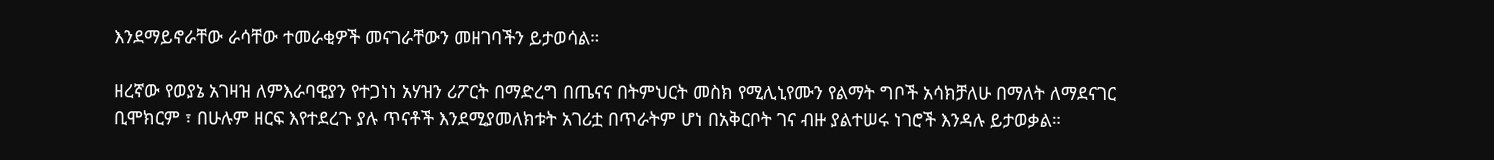እንደማይኖራቸው ራሳቸው ተመራቂዎች መናገራቸውን መዘገባችን ይታወሳል።

ዘረኛው የወያኔ አገዛዝ ለምእራባዊያን የተጋነነ አሃዝን ሪፖርት በማድረግ በጤናና በትምህርት መስክ የሚሊኒየሙን የልማት ግቦች አሳክቻለሁ በማለት ለማደናገር ቢሞክርም ፣ በሁሉም ዘርፍ እየተደረጉ ያሉ ጥናቶች እንደሚያመለክቱት አገሪቷ በጥራትም ሆነ በአቅርቦት ገና ብዙ ያልተሠሩ ነገሮች እንዳሉ ይታወቃል።